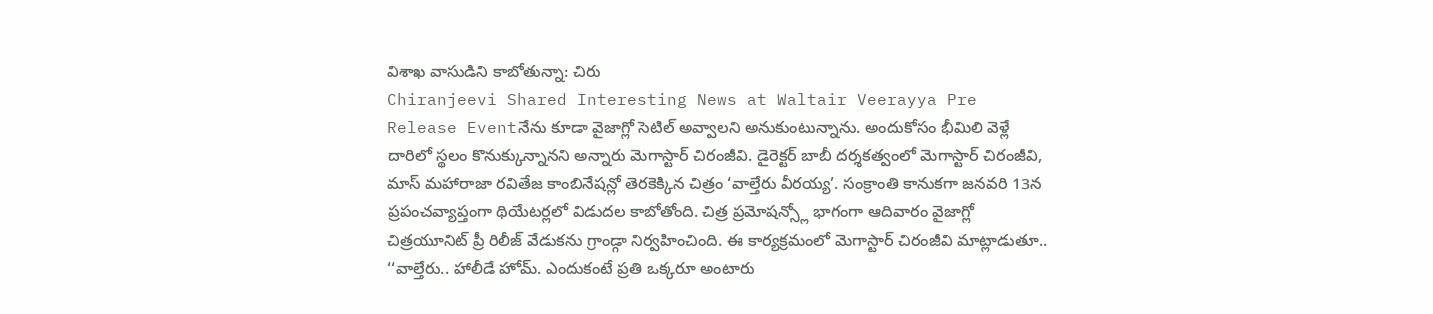విశాఖ వాసుడిని కాబోతున్నా: చిరు
Chiranjeevi Shared Interesting News at Waltair Veerayya Pre Release Eventనేను కూడా వైజాగ్లో సెటిల్ అవ్వాలని అనుకుంటున్నాను. అందుకోసం భీమిలి వెళ్లే దారిలో స్థలం కొనుక్కున్నానని అన్నారు మెగాస్టార్ చిరంజీవి. డైరెక్టర్ బాబీ దర్శకత్వంలో మెగాస్టార్ చిరంజీవి, మాస్ మహారాజా రవితేజ కాంబినేషన్లో తెరకెక్కిన చిత్రం ‘వాల్తేరు వీరయ్య’. సంక్రాంతి కానుకగా జనవరి 13న ప్రపంచవ్యాప్తంగా థియేటర్లలో విడుదల కాబోతోంది. చిత్ర ప్రమోషన్స్లో భాగంగా ఆదివారం వైజాగ్లో చిత్రయూనిట్ ప్రీ రిలీజ్ వేడుకను గ్రాండ్గా నిర్వహించింది. ఈ కార్యక్రమంలో మెగాస్టార్ చిరంజీవి మాట్లాడుతూ..
‘‘వాల్తేరు.. హాలీడే హోమ్. ఎందుకంటే ప్రతి ఒక్కరూ అంటారు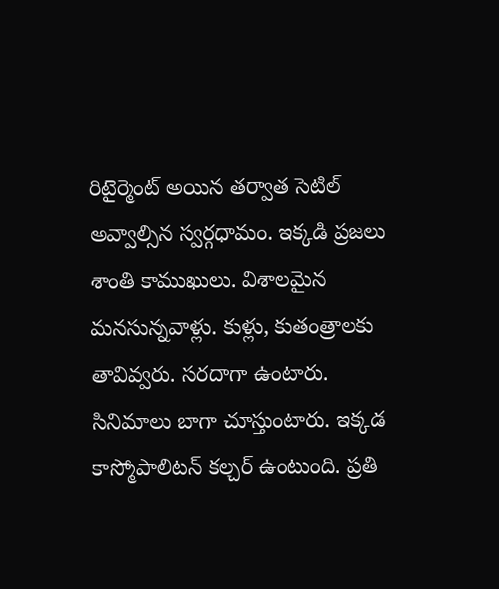రిటైర్మెంట్ అయిన తర్వాత సెటిల్ అవ్వాల్సిన స్వర్గధామం. ఇక్కడి ప్రజలు శాంతి కాముఖులు. విశాలమైన మనసున్నవాళ్లు. కుళ్లు, కుతంత్రాలకు తావివ్వరు. సరదాగా ఉంటారు. సినిమాలు బాగా చూస్తుంటారు. ఇక్కడ కాస్మోపాలిటన్ కల్చర్ ఉంటుంది. ప్రతి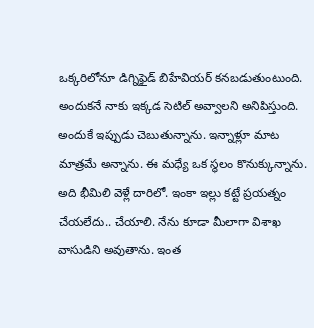ఒక్కరిలోనూ డిగ్నిఫైడ్ బిహేవియర్ కనబడుతుంటుంది. అందుకనే నాకు ఇక్కడ సెటిల్ అవ్వాలని అనిపిస్తుంది. అందుకే ఇప్పుడు చెబుతున్నాను. ఇన్నాళ్లూ మాట మాత్రమే అన్నాను. ఈ మధ్యే ఒక స్థలం కొనుక్కున్నాను. అది భీమిలి వెళ్లే దారిలో. ఇంకా ఇల్లు కట్టే ప్రయత్నం చేయలేదు.. చేయాలి. నేను కూడా మీలాగా విశాఖ వాసుడిని అవుతాను. ఇంత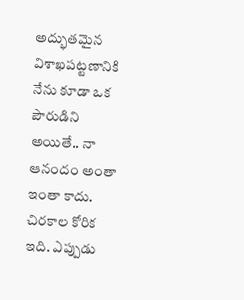అద్భుతమైన విశాఖపట్టణానికి నేను కూడా ఒక పౌరుడిని అయితే.. నా ఆనందం అంతా ఇంతా కాదు. చిరకాల కోరిక ఇది. ఎప్పుడు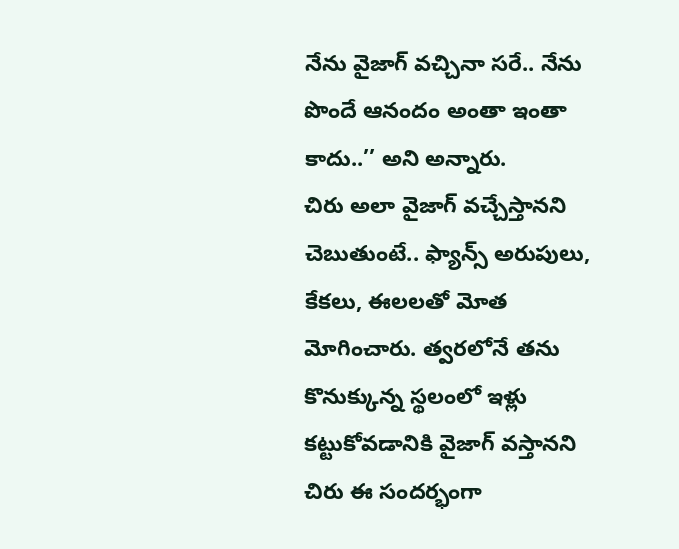నేను వైజాగ్ వచ్చినా సరే.. నేను పొందే ఆనందం అంతా ఇంతా కాదు..’’ అని అన్నారు.
చిరు అలా వైజాగ్ వచ్చేస్తానని చెబుతుంటే.. ఫ్యాన్స్ అరుపులు, కేకలు, ఈలలతో మోత మోగించారు. త్వరలోనే తను కొనుక్కున్న స్థలంలో ఇళ్లు కట్టుకోవడానికి వైజాగ్ వస్తానని చిరు ఈ సందర్భంగా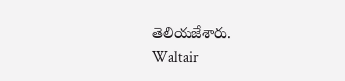తెలియజేశారు.
Waltair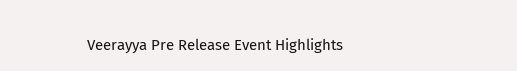Veerayya Pre Release Event Highlights